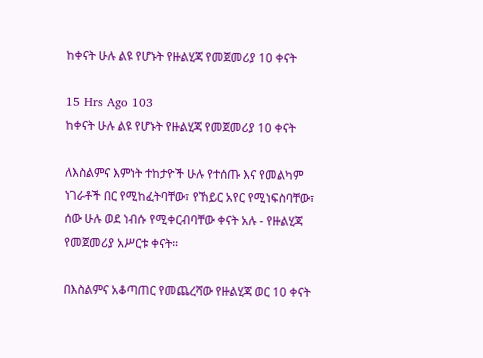ከቀናት ሁሉ ልዩ የሆኑት የዙልሂጃ የመጀመሪያ 10 ቀናት

15 Hrs Ago 103
ከቀናት ሁሉ ልዩ የሆኑት የዙልሂጃ የመጀመሪያ 10 ቀናት

ለእስልምና እምነት ተከታዮች ሁሉ የተሰጡ እና የመልካም ነገራቶች በር የሚከፈትባቸው፣ የኸይር አየር የሚነፍስባቸው፣ ሰው ሁሉ ወደ ነብሱ የሚቀርብባቸው ቀናት አሉ - የዙልሂጃ የመጀመሪያ አሥርቱ ቀናት።

በእስልምና አቆጣጠር የመጨረሻው የዙልሂጃ ወር 10 ቀናት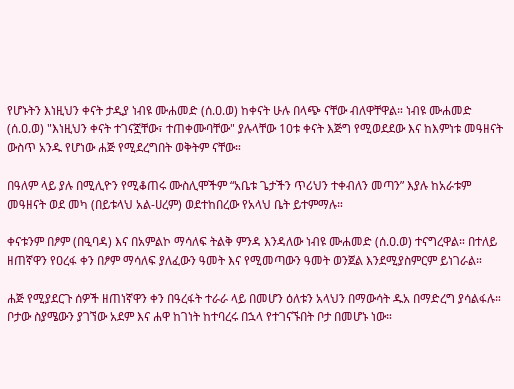የሆኑትን እነዚህን ቀናት ታዲያ ነብዩ ሙሐመድ (ሰ.ዐ.ወ) ከቀናት ሁሉ በላጭ ናቸው ብለዋቸዋል። ነብዩ ሙሐመድ (ሰ.ዐ.ወ) "እነዚህን ቀናት ተገናኟቸው፣ ተጠቀሙባቸው" ያሉላቸው 10ቱ ቀናት እጅግ የሚወደደው እና ከእምነቱ መዓዘናት ውስጥ አንዱ የሆነው ሐጅ የሚደረግበት ወቅትም ናቸው።

በዓለም ላይ ያሉ በሚሊዮን የሚቆጠሩ ሙስሊሞችም “አቤቱ ጌታችን ጥሪህን ተቀብለን መጣን” እያሉ ከአራቱም መዓዘናት ወደ መካ (በይቱላህ አል-ሀረም) ወደተከበረው የአላህ ቤት ይተምማሉ።

ቀናቱንም በፆም (በዒባዳ) እና በአምልኮ ማሳለፍ ትልቅ ምንዳ እንዳለው ነብዩ ሙሐመድ (ሰ.ዐ.ወ) ተናግረዋል። በተለይ ዘጠኛዋን የዐረፋ ቀን በፆም ማሳለፍ ያለፈውን ዓመት እና የሚመጣውን ዓመት ወንጀል እንደሚያስምርም ይነገራል።

ሐጅ የሚያደርጉ ሰዎች ዘጠነኛዋን ቀን በዓረፋት ተራራ ላይ በመሆን ዕለቱን አላህን በማውሳት ዱአ በማድረግ ያሳልፋሉ። ቦታው ስያሜውን ያገኘው አደም እና ሐዋ ከገነት ከተባረሩ በኋላ የተገናኙበት ቦታ በመሆኑ ነው።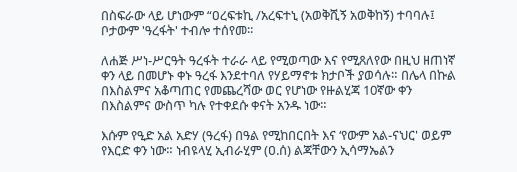በስፍራው ላይ ሆነውም “ዐረፍቱኪ /አረፍተኒ (አወቅሺኝ አወቅከኝ) ተባባሉ፤ ቦታውም 'ዓረፋት' ተብሎ ተሰየመ።

ለሐጅ ሥነ-ሥርዓት ዓረፋት ተራራ ላይ የሚወጣው እና የሚጸለየው በዚህ ዘጠነኛ ቀን ላይ በመሆኑ ቀኑ ዓረፋ እንደተባለ የሃይማኖቱ ክታቦች ያወሳሉ። በሌላ በኩል በእስልምና አቆጣጠር የመጨረሻው ወር የሆነው የዙልሂጃ 10ኛው ቀን በእስልምና ውስጥ ካሉ የተቀደሱ ቀናት አንዱ ነው።

እሱም የዒድ አል አድሃ (ዓረፋ) በዓል የሚከበርበት እና ‘የውም አል-ናህር' ወይም የእርድ ቀን ነው። ነብዩላሂ ኢብራሂም (ዐ.ሰ) ልጃቸውን ኢሳማኤልን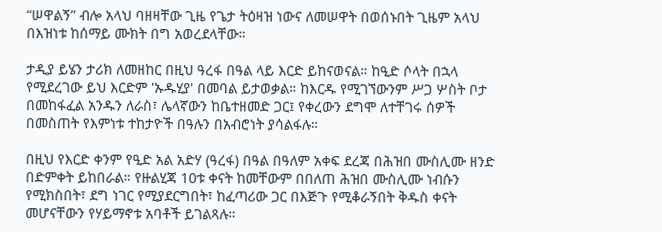“ሠዋልኝ” ብሎ አላህ ባዘዛቸው ጊዜ የጌታ ትዕዛዝ ነውና ለመሠዋት በወሰኑበት ጊዜም አላህ በእዝነቱ ከሰማይ ሙክት በግ አወረደላቸው።

ታዲያ ይሄን ታሪክ ለመዘከር በዚህ ዓረፋ በዓል ላይ እርድ ይከናወናል። ከዒድ ሶላት በኋላ የሚደረገው ይህ እርድም 'ኡዱሂያ' በመባል ይታወቃል። ከእርዱ የሚገኘውንም ሥጋ ሦስት ቦታ በመከፋፈል አንዱን ለራስ፣ ሌላኛውን ከቤተዘመድ ጋር፤ የቀረውን ደግሞ ለተቸገሩ ሰዎች በመስጠት የእምነቱ ተከታዮች በዓሉን በአብሮነት ያሳልፋሉ።

በዚህ የእርድ ቀንም የዒድ አል አድሃ (ዓረፋ) በዓል በዓለም አቀፍ ደረጃ በሕዝበ ሙስሊሙ ዘንድ በድምቀት ይከበራል። የዙልሂጃ 10ቱ ቀናት ከመቸውም በበለጠ ሕዝበ ሙስሊሙ ነብሱን የሚክስበት፣ ደግ ነገር የሚያደርግበት፣ ከፈጣሪው ጋር በእጅጉ የሚቆራኝበት ቅዱስ ቀናት መሆናቸውን የሃይማኖቱ አባቶች ይገልጻሉ።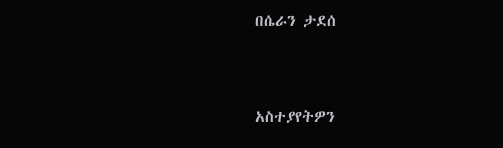በሴራን ታደሰ


አስተያየትዎን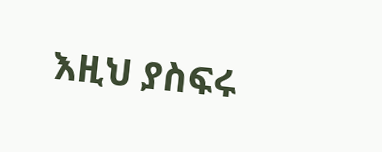እዚህ ያስፍሩ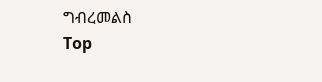ግብረመልስ
Top